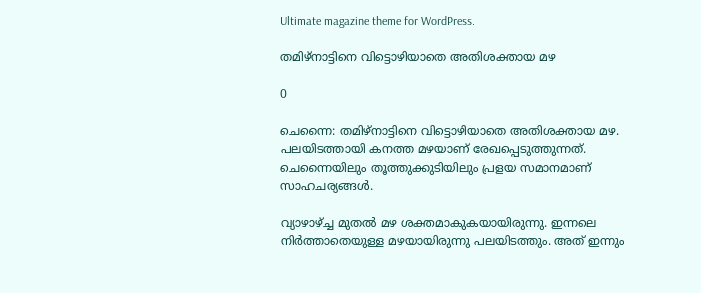Ultimate magazine theme for WordPress.

തമിഴ്‌നാട്ടിനെ വിട്ടൊഴിയാതെ അതിശക്തായ മഴ

0

ചെന്നൈ: തമിഴ്‌നാട്ടിനെ വിട്ടൊഴിയാതെ അതിശക്തായ മഴ. പലയിടത്തായി കനത്ത മഴയാണ് രേഖപ്പെടുത്തുന്നത്. ചെന്നൈയിലും തൂത്തുക്കുടിയിലും പ്രളയ സമാനമാണ് സാഹചര്യങ്ങള്‍.

വ്യാഴാഴ്ച്ച മുതല്‍ മഴ ശക്തമാകുകയായിരുന്നു. ഇന്നലെ നിര്‍ത്താതെയുള്ള മഴയായിരുന്നു പലയിടത്തും. അത് ഇന്നും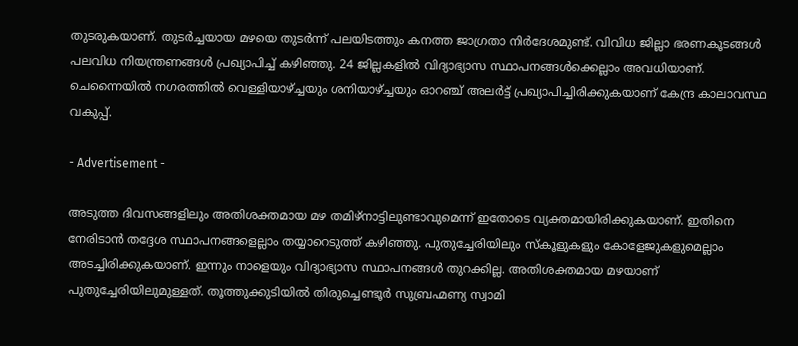തുടരുകയാണ്. തുടര്‍ച്ചയായ മഴയെ തുടര്‍ന്ന് പലയിടത്തും കനത്ത ജാഗ്രതാ നിര്‍ദേശമുണ്ട്. വിവിധ ജില്ലാ ഭരണകൂടങ്ങള്‍ പലവിധ നിയന്ത്രണങ്ങള്‍ പ്രഖ്യാപിച്ച്‌ കഴിഞ്ഞു. 24 ജില്ലകളില്‍ വിദ്യാഭ്യാസ സ്ഥാപനങ്ങള്‍ക്കെല്ലാം അവധിയാണ്. ചെന്നൈയില്‍ നഗരത്തില്‍ വെള്ളിയാഴ്ച്ചയും ശനിയാഴ്ച്ചയും ഓറഞ്ച് അലര്‍ട്ട് പ്രഖ്യാപിച്ചിരിക്കുകയാണ് കേന്ദ്ര കാലാവസ്ഥ വകുപ്പ്.

- Advertisement -

അടുത്ത ദിവസങ്ങളിലും അതിശക്തമായ മഴ തമിഴ്‌നാട്ടിലുണ്ടാവുമെന്ന് ഇതോടെ വ്യക്തമായിരിക്കുകയാണ്. ഇതിനെ നേരിടാന്‍ തദ്ദേശ സ്ഥാപനങ്ങളെല്ലാം തയ്യാറെടുത്ത് കഴിഞ്ഞു. പുതുച്ചേരിയിലും സ്‌കൂളുകളും കോളേജുകളുമെല്ലാം അടച്ചിരിക്കുകയാണ്. ഇന്നും നാളെയും വിദ്യാഭ്യാസ സ്ഥാപനങ്ങള്‍ തുറക്കില്ല. അതിശക്തമായ മഴയാണ് പുതുച്ചേരിയിലുമുള്ളത്. തൂത്തുക്കുടിയില്‍ തിരുച്ചെണ്ടൂര്‍ സുബ്രഹ്മണ്യ സ്വാമി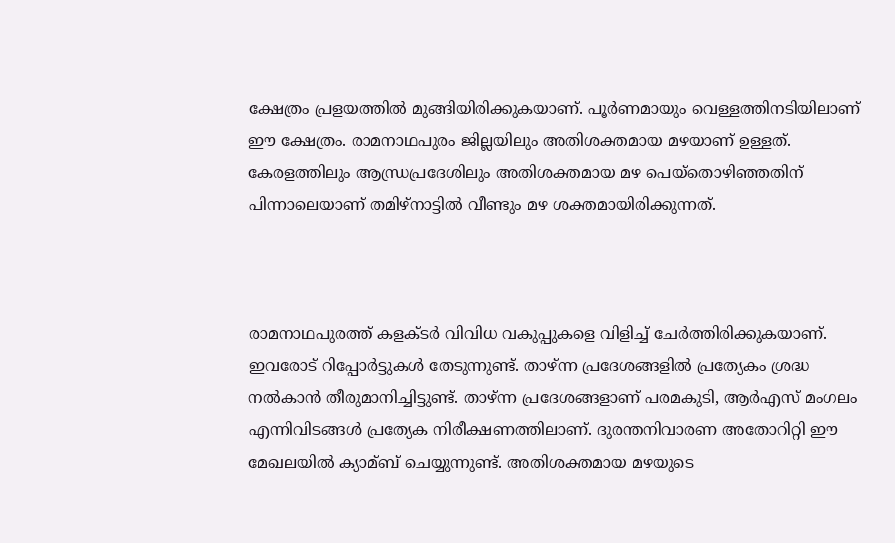ക്ഷേത്രം പ്രളയത്തില്‍ മുങ്ങിയിരിക്കുകയാണ്. പൂര്‍ണമായും വെള്ളത്തിനടിയിലാണ് ഈ ക്ഷേത്രം. രാമനാഥപുരം ജില്ലയിലും അതിശക്തമായ മഴയാണ് ഉള്ളത്. കേരളത്തിലും ആന്ധ്രപ്രദേശിലും അതിശക്തമായ മഴ പെയ്‌തൊഴിഞ്ഞതിന് പിന്നാലെയാണ് തമിഴ്‌നാട്ടില്‍ വീണ്ടും മഴ ശക്തമായിരിക്കുന്നത്.



രാമനാഥപുരത്ത് കളക്ടര്‍ വിവിധ വകുപ്പുകളെ വിളിച്ച്‌ ചേര്‍ത്തിരിക്കുകയാണ്. ഇവരോട് റിപ്പോര്‍ട്ടുകള്‍ തേടുന്നുണ്ട്. താഴ്ന്ന പ്രദേശങ്ങളില്‍ പ്രത്യേകം ശ്രദ്ധ നല്‍കാന്‍ തീരുമാനിച്ചിട്ടുണ്ട്. താഴ്ന്ന പ്രദേശങ്ങളാണ് പരമകുടി, ആര്‍എസ് മംഗലം എന്നിവിടങ്ങള്‍ പ്രത്യേക നിരീക്ഷണത്തിലാണ്. ദുരന്തനിവാരണ അതോറിറ്റി ഈ മേഖലയില്‍ ക്യാമ്ബ് ചെയ്യുന്നുണ്ട്. അതിശക്തമായ മഴയുടെ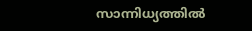സാന്നിധ്യത്തില്‍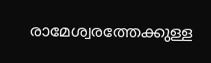രാമേശ്വരത്തേക്കുള്ള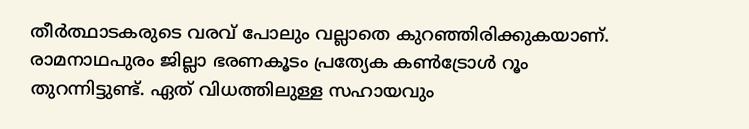തീര്‍ത്ഥാടകരുടെ വരവ് പോലും വല്ലാതെ കുറഞ്ഞിരിക്കുകയാണ്. രാമനാഥപുരം ജില്ലാ ഭരണകൂടം പ്രത്യേക കണ്‍ട്രോള്‍ റൂം തുറന്നിട്ടുണ്ട്. ഏത് വിധത്തിലുള്ള സഹായവും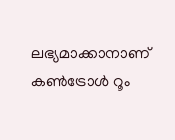ലഭ്യമാക്കാനാണ് കണ്‍ട്രോള്‍ റൂം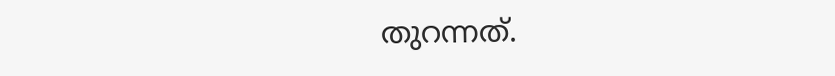തുറന്നത്.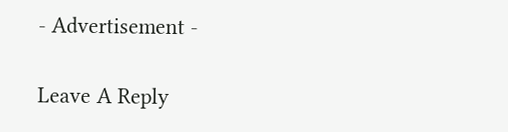- Advertisement -

Leave A Reply